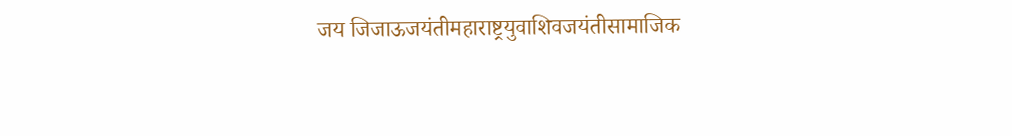जय जिजाऊजयंतीमहाराष्ट्रयुवाशिवजयंतीसामाजिक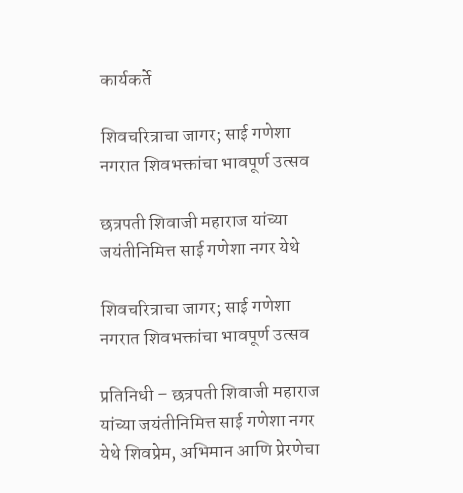कार्यकर्ते

शिवचरित्राचा जागर; साई गणेशा नगरात शिवभक्तांचा भावपूर्ण उत्सव

छत्रपती शिवाजी महाराज यांच्या जयंतीनिमित्त साई गणेशा नगर येथे

शिवचरित्राचा जागर; साई गणेशा नगरात शिवभक्तांचा भावपूर्ण उत्सव

प्रतिनिधी – छत्रपती शिवाजी महाराज यांच्या जयंतीनिमित्त साई गणेशा नगर येथे शिवप्रेम, अभिमान आणि प्रेरणेचा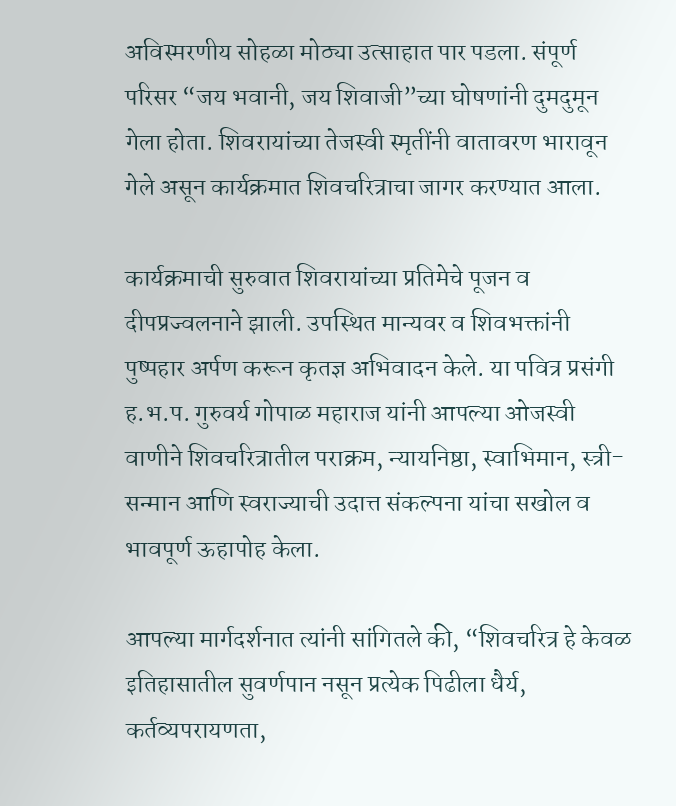अविस्मरणीय सोहळा मोठ्या उत्साहात पार पडला. संपूर्ण परिसर “जय भवानी, जय शिवाजी”च्या घोषणांनी दुमदुमून गेला होता. शिवरायांच्या तेजस्वी स्मृतींनी वातावरण भारावून गेले असून कार्यक्रमात शिवचरित्राचा जागर करण्यात आला.

कार्यक्रमाची सुरुवात शिवरायांच्या प्रतिमेचे पूजन व दीपप्रज्वलनाने झाली. उपस्थित मान्यवर व शिवभक्तांनी पुष्पहार अर्पण करून कृतज्ञ अभिवादन केले. या पवित्र प्रसंगी ह.भ.प. गुरुवर्य गोपाळ महाराज यांनी आपल्या ओजस्वी वाणीने शिवचरित्रातील पराक्रम, न्यायनिष्ठा, स्वाभिमान, स्त्री-सन्मान आणि स्वराज्याची उदात्त संकल्पना यांचा सखोल व भावपूर्ण ऊहापोह केला.

आपल्या मार्गदर्शनात त्यांनी सांगितले की, “शिवचरित्र हे केवळ इतिहासातील सुवर्णपान नसून प्रत्येक पिढीला धैर्य, कर्तव्यपरायणता,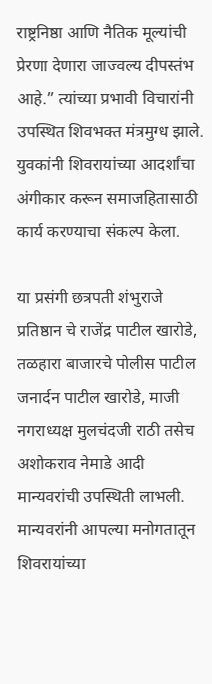राष्ट्रनिष्ठा आणि नैतिक मूल्यांची प्रेरणा देणारा जाज्वल्य दीपस्तंभ आहे.” त्यांच्या प्रभावी विचारांनी उपस्थित शिवभक्त मंत्रमुग्ध झाले. युवकांनी शिवरायांच्या आदर्शांचा अंगीकार करून समाजहितासाठी कार्य करण्याचा संकल्प केला.

या प्रसंगी छत्रपती शंभुराजे प्रतिष्ठान चे राजेंद्र पाटील खारोडे, तळहारा बाजारचे पोलीस पाटील जनार्दन पाटील खारोडे, माजी नगराध्यक्ष मुलचंदजी राठी तसेच अशोकराव नेमाडे आदी मान्यवरांची उपस्थिती लाभली. मान्यवरांनी आपल्या मनोगतातून शिवरायांच्या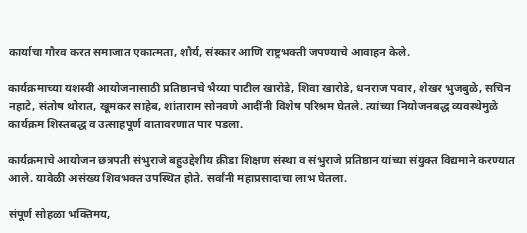कार्याचा गौरव करत समाजात एकात्मता, शौर्य, संस्कार आणि राष्ट्रभक्ती जपण्याचे आवाहन केले.

कार्यक्रमाच्या यशस्वी आयोजनासाठी प्रतिष्ठानचे भैय्या पाटील खारोडे, शिवा खारोडे, धनराज पवार, शेखर भुजबुळे, सचिन नहाटे, संतोष थोरात, खूमकर साहेब, शांताराम सोनवणे आदींनी विशेष परिश्रम घेतले. त्यांच्या नियोजनबद्ध व्यवस्थेमुळे कार्यक्रम शिस्तबद्ध व उत्साहपूर्ण वातावरणात पार पडला.

कार्यक्रमाचे आयोजन छत्रपती संभुराजे बहुउद्देशीय क्रीडा शिक्षण संस्था व संभुराजे प्रतिष्ठान यांच्या संयुक्त विद्यमाने करण्यात आले. यावेळी असंख्य शिवभक्त उपस्थित होते. सर्वांनी महाप्रसादाचा लाभ घेतला.

संपूर्ण सोहळा भक्तिमय,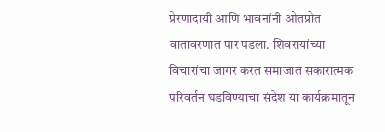प्रेरणादायी आणि भावनांनी ओतप्रोत वातावरणात पार पडला. शिवरायांच्या विचारांचा जागर करत समाजात सकारात्मक परिवर्तन घडविण्याचा संदेश या कार्यक्रमातून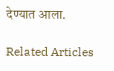देण्यात आला.

Related Articles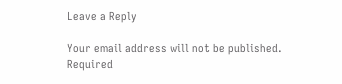Leave a Reply

Your email address will not be published. Required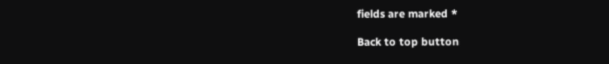fields are marked *

Back to top button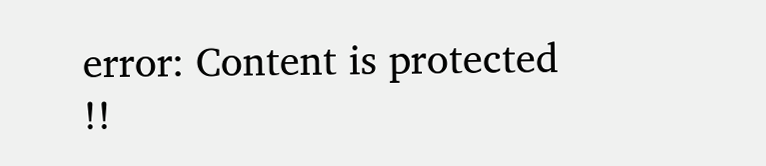error: Content is protected !!